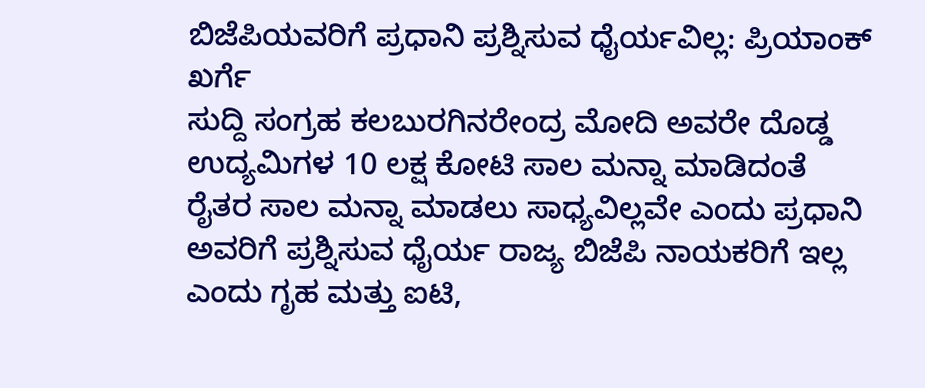ಬಿಜೆಪಿಯವರಿಗೆ ಪ್ರಧಾನಿ ಪ್ರಶ್ನಿಸುವ ಧೈರ್ಯವಿಲ್ಲ: ಪ್ರಿಯಾಂಕ್ ಖರ್ಗೆ
ಸುದ್ದಿ ಸಂಗ್ರಹ ಕಲಬುರಗಿನರೇಂದ್ರ ಮೋದಿ ಅವರೇ ದೊಡ್ಡ ಉದ್ಯಮಿಗಳ 10 ಲಕ್ಷ ಕೋಟಿ ಸಾಲ ಮನ್ನಾ ಮಾಡಿದಂತೆ ರೈತರ ಸಾಲ ಮನ್ನಾ ಮಾಡಲು ಸಾಧ್ಯವಿಲ್ಲವೇ ಎಂದು ಪ್ರಧಾನಿ ಅವರಿಗೆ ಪ್ರಶ್ನಿಸುವ ಧೈರ್ಯ ರಾಜ್ಯ ಬಿಜೆಪಿ ನಾಯಕರಿಗೆ ಇಲ್ಲ ಎಂದು ಗೃಹ ಮತ್ತು ಐಟಿ,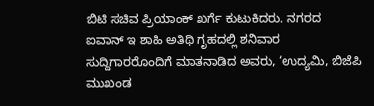ಬಿಟಿ ಸಚಿವ ಪ್ರಿಯಾಂಕ್ ಖರ್ಗೆ ಕುಟುಕಿದರು. ನಗರದ ಐವಾನ್ ಇ ಶಾಹಿ ಅತಿಥಿ ಗೃಹದಲ್ಲಿ ಶನಿವಾರ ಸುದ್ದಿಗಾರರೊಂದಿಗೆ ಮಾತನಾಡಿದ ಅವರು, ‘ಉದ್ಯಮಿ, ಬಿಜೆಪಿ ಮುಖಂಡ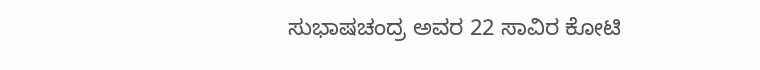ಸುಭಾಷಚಂದ್ರ ಅವರ 22 ಸಾವಿರ ಕೋಟಿ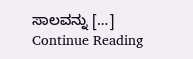ಸಾಲವನ್ನು […]
Continue Reading